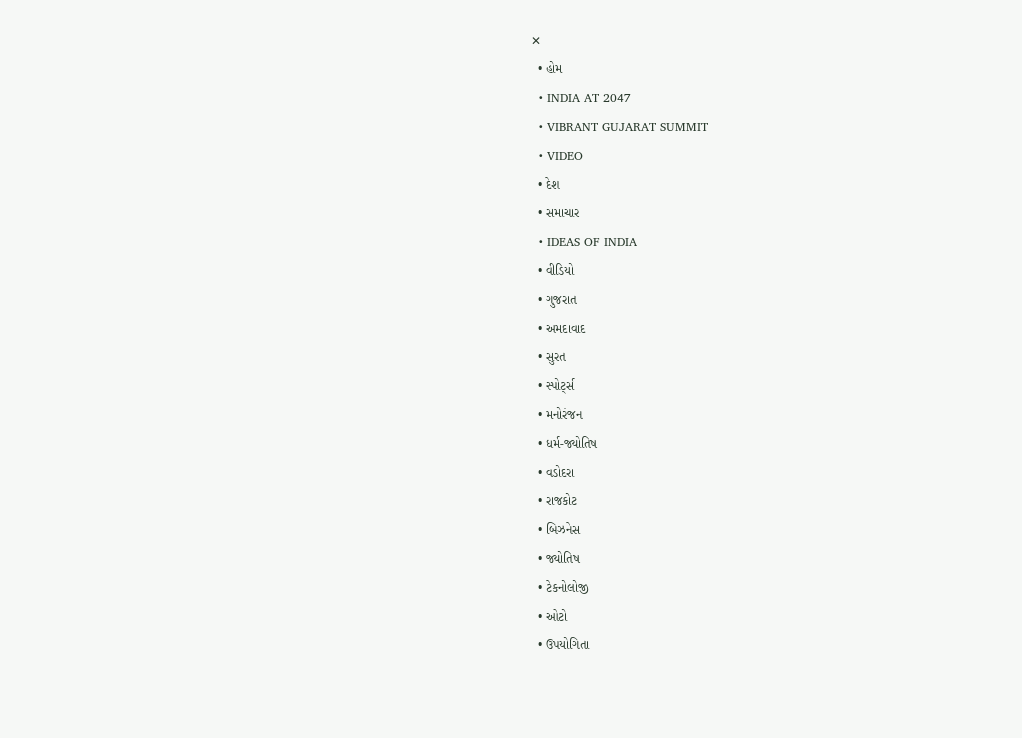✕
  • હોમ
  • INDIA AT 2047
  • VIBRANT GUJARAT SUMMIT
  • VIDEO
  • દેશ
  • સમાચાર
  • IDEAS OF INDIA
  • વીડિયો
  • ગુજરાત
  • અમદાવાદ
  • સુરત
  • સ્પોર્ટ્સ
  • મનોરંજન
  • ધર્મ-જ્યોતિષ
  • વડોદરા
  • રાજકોટ
  • બિઝનેસ
  • જ્યોતિષ
  • ટેકનોલોજી
  • ઓટો
  • ઉપયોગિતા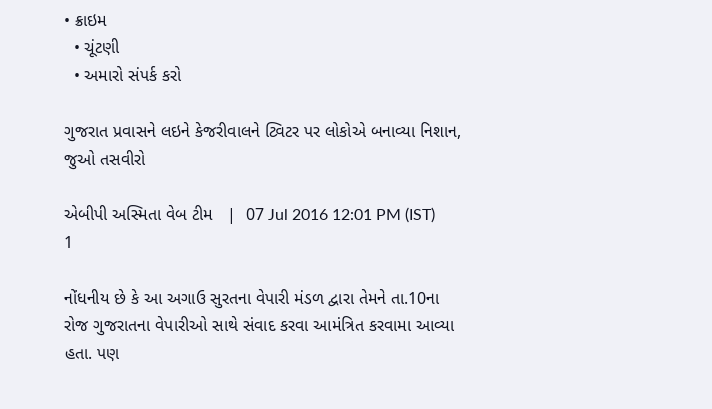• ક્રાઇમ
  • ચૂંટણી
  • અમારો સંપર્ક કરો

ગુજરાત પ્રવાસને લઇને કેજરીવાલને ટ્વિટર પર લોકોએ બનાવ્યા નિશાન, જુઓ તસવીરો

એબીપી અસ્મિતા વેબ ટીમ   |  07 Jul 2016 12:01 PM (IST)
1

નોંધનીય છે કે આ અગાઉ સુરતના વેપારી મંડળ દ્વારા તેમને તા.10ના રોજ ગુજરાતના વેપારીઓ સાથે સંવાદ કરવા આમંત્રિત કરવામા આવ્યા હતા. પણ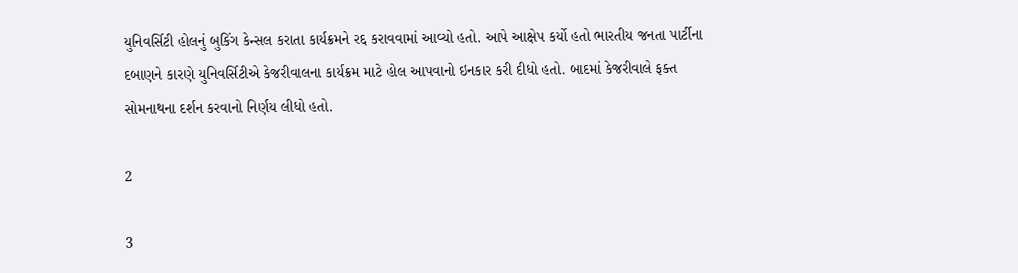યુનિવર્સિટી હોલનું બુકિંગ કેન્સલ કરાતા કાર્યક્રમને રદ્દ કરાવવામાં આવ્યો હતો. આપે આક્ષેપ કર્યો હતો ભારતીય જનતા પાર્ટીના દબાણને કારણે યુનિવર્સિટીએ કેજરીવાલના કાર્યક્રમ માટે હોલ આપવાનો ઇનકાર કરી દીધો હતો. બાદમાં કેજરીવાલે ફક્ત સોમનાથના દર્શન કરવાનો નિર્ણય લીધો હતો.

2

3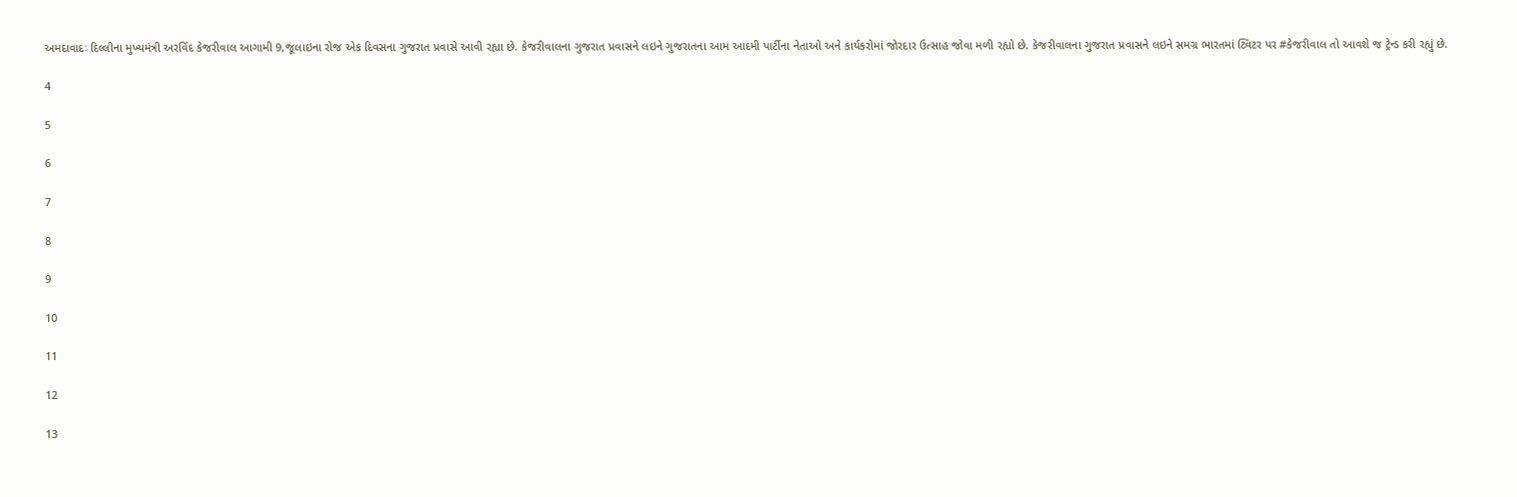અમદાવાદઃ દિલ્લીના મુખ્યમંત્રી અરવિંદ કેજરીવાલ આગામી 9,જૂલાઇના રોજ એક દિવસના ગુજરાત પ્રવાસે આવી રહ્યા છે. કેજરીવાલના ગુજરાત પ્રવાસને લઇને ગુજરાતના આમ આદમી પાર્ટીના નેતાઓ અને કાર્યકરોમાં જોરદાર ઉત્સાહ જોવા મળી રહ્યો છે. કેજરીવાલના ગુજરાત પ્રવાસને લઇને સમગ્ર ભારતમાં ટ્વિટર પર #કેજરીવાલ તો આવશે જ ટ્રેન્ડ કરી રહ્યું છે.

4

5

6

7

8

9

10

11

12

13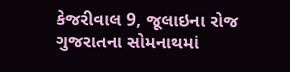કેજરીવાલ 9, જૂલાઇના રોજ ગુજરાતના સોમનાથમાં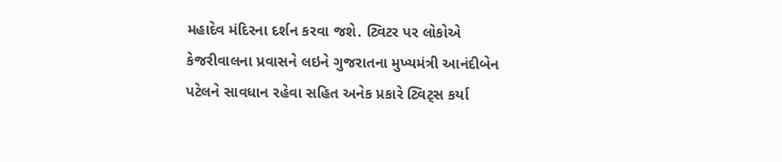મહાદેવ મંદિરના દર્શન કરવા જશે. ટ્વિટર પર લોકોએ કેજરીવાલના પ્રવાસને લઇને ગુજરાતના મુખ્યમંત્રી આનંદીબેન પટેલને સાવધાન રહેવા સહિત અનેક પ્રકારે ટ્વિટ્સ કર્યા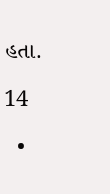હતા.

14

  •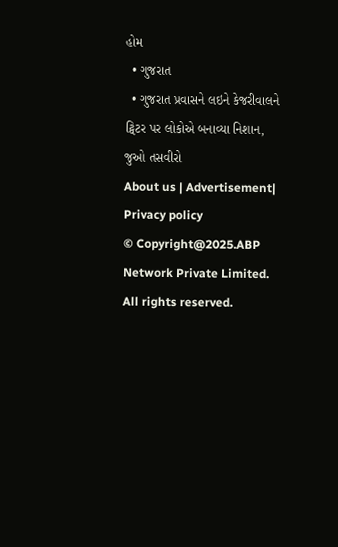હોમ
  • ગુજરાત
  • ગુજરાત પ્રવાસને લઇને કેજરીવાલને ટ્વિટર પર લોકોએ બનાવ્યા નિશાન, જુઓ તસવીરો
About us | Advertisement| Privacy policy
© Copyright@2025.ABP Network Private Limited. All rights reserved.